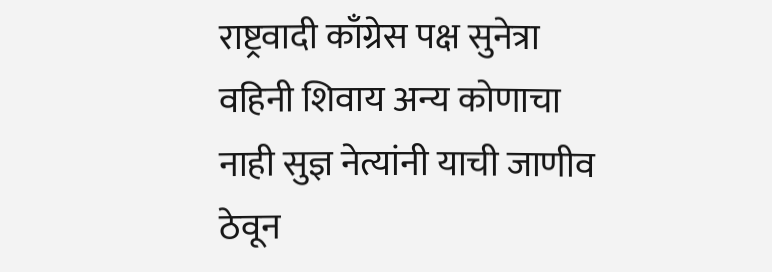राष्ट्रवादी काँग्रेस पक्ष सुनेत्रा वहिनी शिवाय अन्य कोणाचा नाही सुज्ञ नेत्यांनी याची जाणीव ठेवून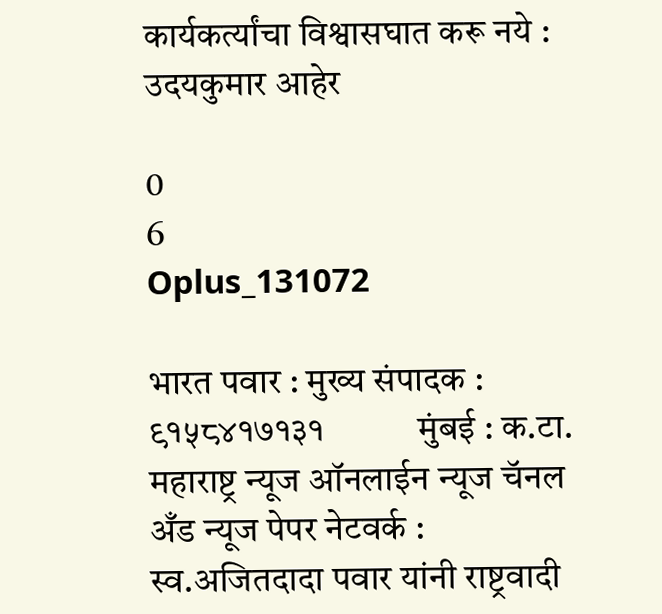कार्यकर्त्यांचा विश्वासघात करू नये : उदयकुमार आहेर

0
6
Oplus_131072

भारत पवार : मुख्य संपादक : ९१५८४१७१३१           मुंबई : क.टा. महाराष्ट्र न्यूज ऑनलाईन न्यूज चॅनल अँड न्यूज पेपर नेटवर्क :  स्व.अजितदादा पवार यांनी राष्ट्रवादी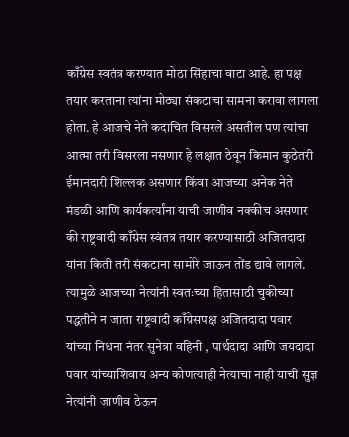काँग्रेस स्वतंत्र करण्यात मोठा सिंहाचा वाटा आहे. हा पक्ष तयार करताना त्यांना मोठ्या संकटाचा सामना करावा लागला होता. हे आजचे नेते कदाचित विसरले असतील पण त्यांचा आत्मा तरी विसरला नसणार हे लक्षात ठेवून किमान कुठेतरी ईमानदारी शिल्लक असणार किंवा आजच्या अनेक नेते मंडळी आणि कार्यकर्त्यांना याची जाणीव नक्कीच असणार की राष्ट्रवादी काँग्रेस स्वंतत्र तयार करण्यासाठी अजितदादा यांना किती तरी संकटाना सामोरे जाऊन तोंड द्यावे लागले. त्यामुळे आजच्या नेत्यांनी स्वतःच्या हितासाठी चुकीच्या पद्धतीने न जाता राष्ट्रवादी काँग्रेसपक्ष अजितदादा पवार यांच्या निधना नंतर सुनेत्रा वहिनी , पार्थदादा आणि जयदादा पवार यांच्याशिवाय अन्य कोणत्याही नेत्याचा नाही याची सुज्ञ नेत्यांनी जाणीव ठेऊन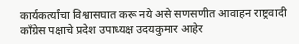कार्यकर्त्यांचा विश्वासघात करू नये असे सणसणीत आवाहन राष्ट्रवादी काँग्रेस पक्षाचे प्रदेश उपाध्यक्ष उदयकुमार आहेर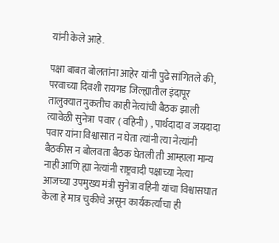यांनी केले आहे.

पक्षा बाबत बोलतांना आहेर यांनी पुढे सांगितले की, परवाच्या दिवशी रायगड जिल्ह्यातील इंदापूर तालुक्यात नुकतीच काही नेत्यांची बैठक झाली त्यावेळी सुनेत्रा  पवार ( वहिनी ) , पार्थदादा व जयदादा पवार यांना विश्वासात न घेता त्यांनी त्या नेत्यांनी बैठकीस न बोलवता बैठक घेतली ती आम्हाला मान्य नाही आणि ह्या नेत्यांनी राष्ट्रवादी पक्षाच्या नेत्या आजच्या उपमुख्य मंत्री सुनेत्रा वहिनी यांचा विश्वासघात केला हे मात्र चुकीचे असून कार्यकर्त्यांचा ही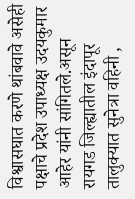विश्वासघात करणे थांबवावे असेही पक्षाचे प्रदेश उपाध्यक्ष उदयकुमार आहेर यांनी सांगितले.असून रायगड जिल्ह्यातील इंदापूर तालुक्यात सुनेत्रा वहिनी ,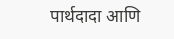पार्थदादा आणि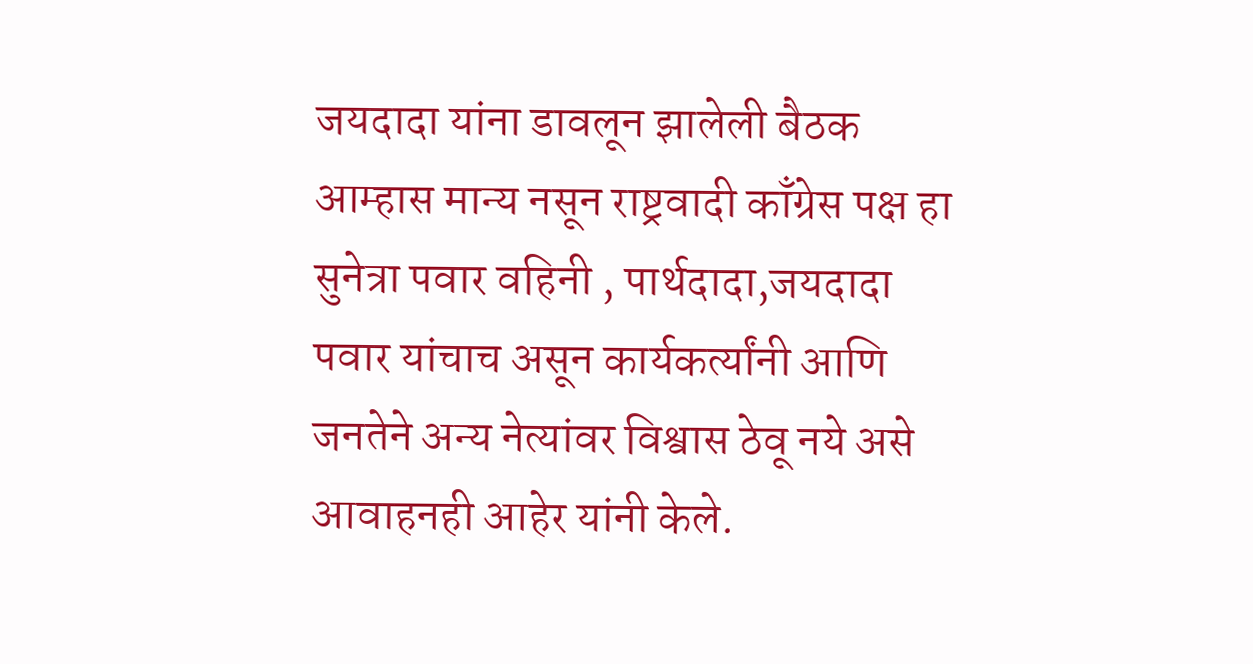जयदादा यांना डावलून झालेली बैठक  आम्हास मान्य नसून राष्ट्रवादी काँग्रेस पक्ष हा सुनेत्रा पवार वहिनी , पार्थदादा,जयदादा पवार यांचाच असून कार्यकर्त्यांनी आणि जनतेने अन्य नेत्यांवर विश्वास ठेवू नये असे आवाहनही आहेर यांनी केले.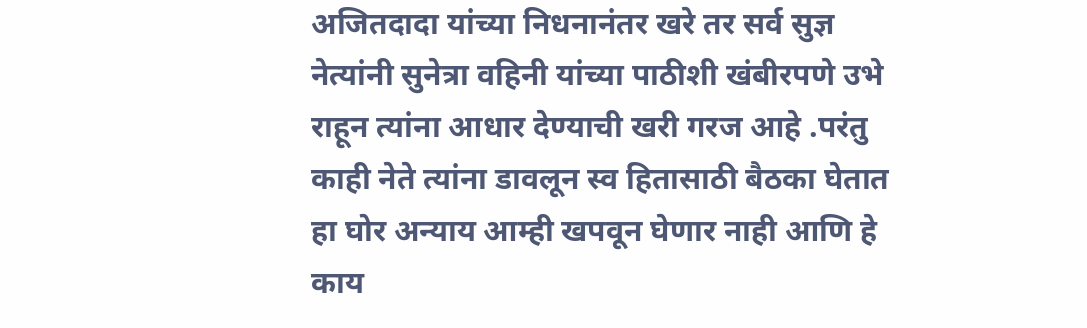अजितदादा यांच्या निधनानंतर खरे तर सर्व सुज्ञ नेत्यांनी सुनेत्रा वहिनी यांच्या पाठीशी खंबीरपणे उभे राहून त्यांना आधार देण्याची खरी गरज आहे .परंतु काही नेते त्यांना डावलून स्व हितासाठी बैठका घेतात हा घोर अन्याय आम्ही खपवून घेणार नाही आणि हे काय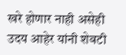खरे होणार नाही असेही उदय आहेर यांनी शेवटी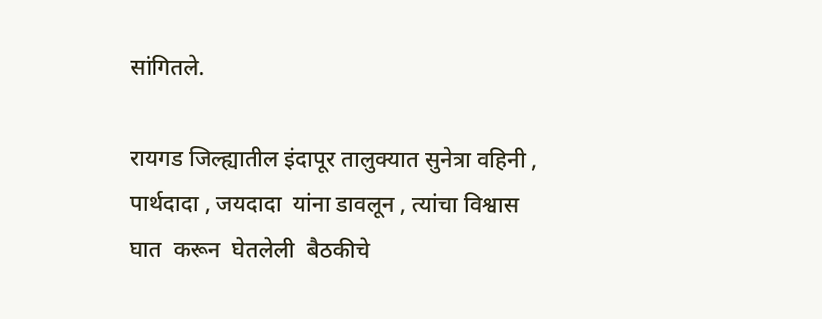सांगितले.

रायगड जिल्ह्यातील इंदापूर तालुक्यात सुनेत्रा वहिनी , पार्थदादा , जयदादा  यांना डावलून , त्यांचा विश्वास घात  करून  घेतलेली  बैठकीचे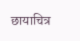छायाचित्र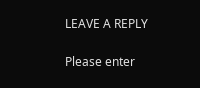LEAVE A REPLY

Please enter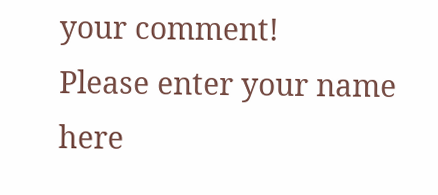your comment!
Please enter your name here